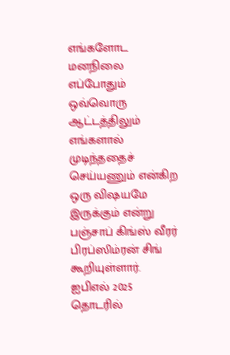எங்களோட மனநிலை எப்போதும் ஒவ்வொரு ஆட்டத்திலும் எங்களால் முடிந்ததைச் செய்யணும் என்கிற ஒரு விஷயமே இருக்கும் என்று பஞ்சாப் கிங்ஸ் வீரர் பிரப்ஸிம்ரன் சிங் கூறியுள்ளார். ஐபிஎல் 2025 தொடரில்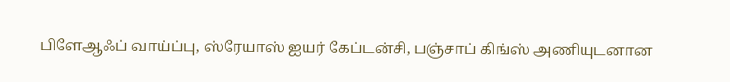பிளேஆஃப் வாய்ப்பு, ஸ்ரேயாஸ் ஐயர் கேப்டன்சி, பஞ்சாப் கிங்ஸ் அணியுடனான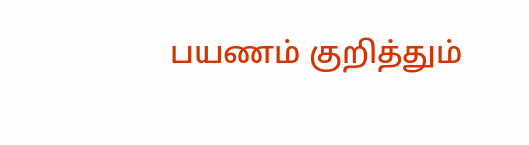பயணம் குறித்தும்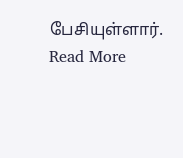பேசியுள்ளார்.
Read More